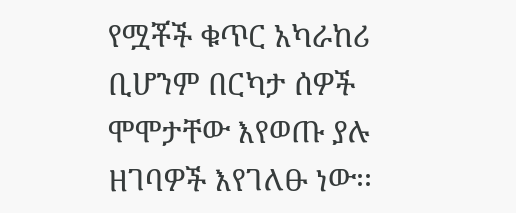የሟቾች ቁጥር አካራከሪ ቢሆንም በርካታ ሰዎች ሞሞታቸው እየወጡ ያሉ ዘገባዎች እየገለፁ ነው፡፡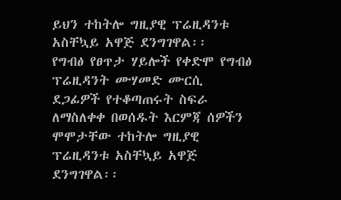ይህን ተከትሎ ግዚያዊ ፕሬዚዳንቱ አስቸኳይ አዋጅ ደንግገዋል፡፡
የግብፅ የፀጥታ ሃይሎች የቀድሞ የግብፅ ፕሬዚዳንት ሙሃመድ ሙርሲ ደጋፊዎች የተቆጣጠሩት ስፍራ ለማስለቀቀ በወሰዱት እርምጃ ሰዎችን ሞሞታቸው ተከትሎ ግዚያዊ ፕሬዚዳንቱ አስቸኳይ አዋጅ ደንግገዋል፡፡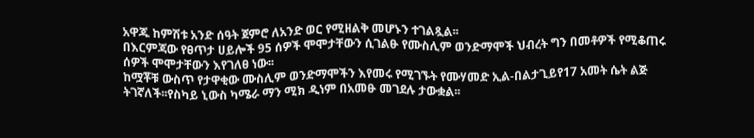አዋጁ ከምሽቱ አንድ ሰዓት ጀምሮ ለአንድ ወር የሚዘልቅ መሆኑን ተገልጿል፡፡
በእርምጃው የፀጥታ ሀይሎች 95 ሰዎች ሞሞታቸውን ሲገልፁ የሙስሊም ወንድማሞች ህብረት ግን በመቶዎች የሚቆጠሩ ሰዎች ሞሞታቸውን እየገለፀ ነው፡፡
ከሟቾቹ ውስጥ የታዋቂው ሙስሊም ወንድማሞችን እየመሩ የሚገኙት የሙሃመድ ኢል-በልታጊይየ17 አመት ሴት ልጅ ትገኛለች፡፡የስካይ ኒውስ ካሜራ ማን ሚክ ዲነም በአመፁ መገደሉ ታውቋል፡፡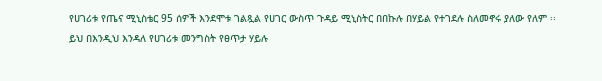የሀገሪቱ የጤና ሚኒስቴር 95 ሰዎች እንደሞቱ ገልጿል የሀገር ውስጥ ጉዳይ ሚኒስትር በበኩሉ በሃይል የተገደሉ ስለመኖሩ ያለው የለም ፡፡
ይህ በእንዲህ እንዳለ የሀገሪቱ መንግስት የፀጥታ ሃይሉ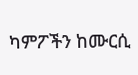ካምፖችን ከሙርሲ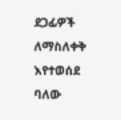ደጋፊዎች ለማስለቀቅ እየተወሰደ ባለው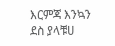እርምጃ እንኳን ደስ ያላቹሀ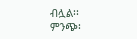ብሏል፡፡
ምንጭ፡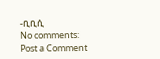-ቢቢሲ
No comments:
Post a Comment